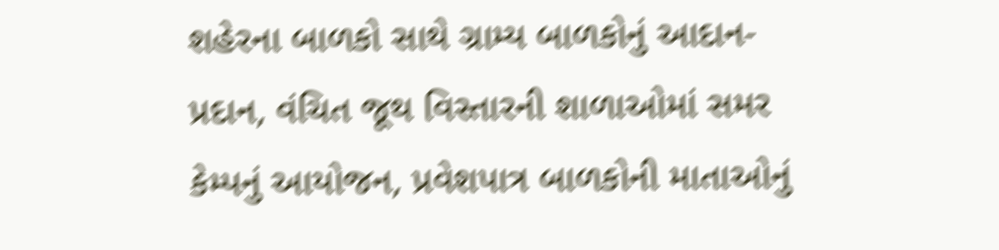શહેરના બાળકો સાથે ગ્રામ્ય બાળકોનું આદાન-પ્રદાન, વંચિત જૂથ વિસ્તારની શાળાઓમાં સમર કેમ્પનું આયોજન, પ્રવેશપાત્ર બાળકોની માતાઓનું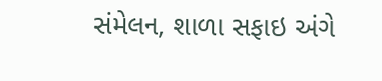સંમેલન, શાળા સફાઇ અંગે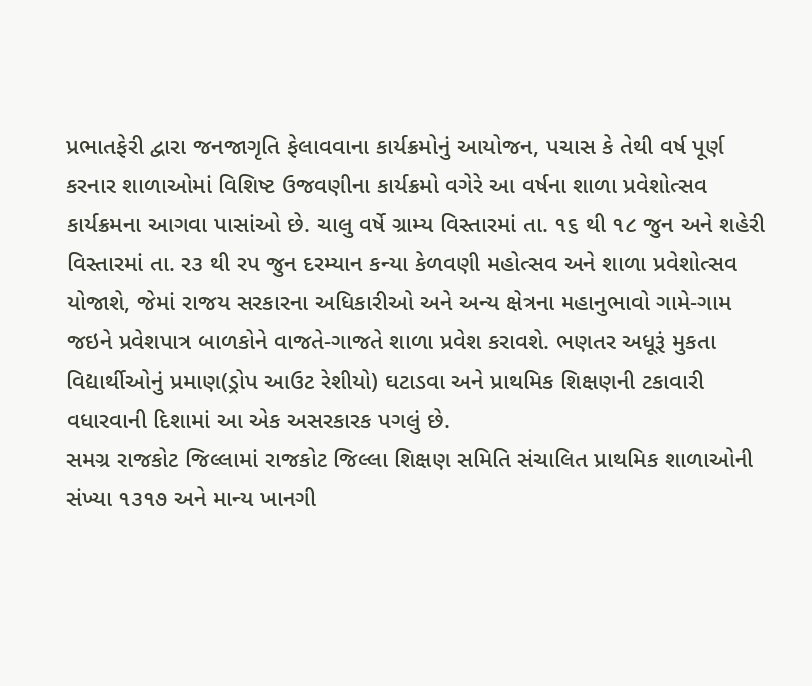પ્રભાતફેરી દ્વારા જનજાગૃતિ ફેલાવવાના કાર્યક્રમોનું આયોજન, પચાસ કે તેથી વર્ષ પૂર્ણ કરનાર શાળાઓમાં વિશિષ્ટ ઉજવણીના કાર્યક્રમો વગેરે આ વર્ષના શાળા પ્રવેશોત્સવ કાર્યક્રમના આગવા પાસાંઓ છે. ચાલુ વર્ષે ગ્રામ્ય વિસ્તારમાં તા. ૧૬ થી ૧૮ જુન અને શહેરી વિસ્તારમાં તા. ર૩ થી રપ જુન દરમ્યાન કન્યા કેળવણી મહોત્સવ અને શાળા પ્રવેશોત્સવ યોજાશે, જેમાં રાજય સરકારના અધિકારીઓ અને અન્ય ક્ષેત્રના મહાનુભાવો ગામે-ગામ જઇને પ્રવેશપાત્ર બાળકોને વાજતે-ગાજતે શાળા પ્રવેશ કરાવશે. ભણતર અધૂરૂં મુકતા વિદ્યાર્થીઓનું પ્રમાણ(ડ્રોપ આઉટ રેશીયો) ઘટાડવા અને પ્રાથમિક શિક્ષણની ટકાવારી વધારવાની દિશામાં આ એક અસરકારક પગલું છે.
સમગ્ર રાજકોટ જિલ્લામાં રાજકોટ જિલ્લા શિક્ષણ સમિતિ સંચાલિત પ્રાથમિક શાળાઓની સંખ્યા ૧૩૧૭ અને માન્ય ખાનગી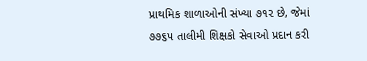પ્રાથમિક શાળાઓની સંખ્યા ૭૧૨ છે, જેમાં ૭૭૬૫ તાલીમી શિક્ષકો સેવાઓ પ્રદાન કરી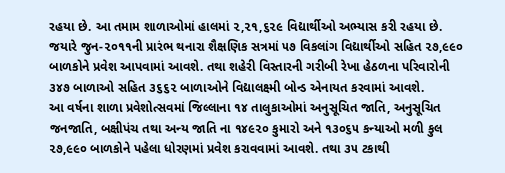રહયા છે. આ તમામ શાળાઓમાં હાલમાં ૨,૨૧,૬૨૯ વિદ્યાર્થીઓ અભ્યાસ કરી રહયા છે. જયારે જુન-૨૦૧૧ની પ્રારંભ થનારા શૈક્ષણિક સત્રમાં ૫૭ વિકલાંગ વિદ્યાર્થીઓ સહિત ૨૭,૯૯૦ બાળકોને પ્રવેશ આપવામાં આવશે. તથા શહેરી વિસ્તારની ગરીબી રેખા હેઠળના પરિવારોની ૩૪૭ બાળાઓ સહિત ૩૬૬૨ બાળાઓને વિદ્યાલક્ષ્મી બોન્ડ એનાયત કરવામાં આવશે.
આ વર્ષના શાળા પ્રવેશોત્સવમાં જિલ્લાના ૧૪ તાલુકાઓમાં અનુસૂચિત જાતિ, અનુસૂચિત જનજાતિ, બક્ષીપંચ તથા અન્ય જાતિ ના ૧૪૯૨૦ કુમારો અને ૧૩૦૬૫ કન્યાઓ મળી કુલ ૨૭,૯૯૦ બાળકોને પહેલા ધોરણમાં પ્રવેશ કરાવવામાં આવશે. તથા ૩૫ ટકાથી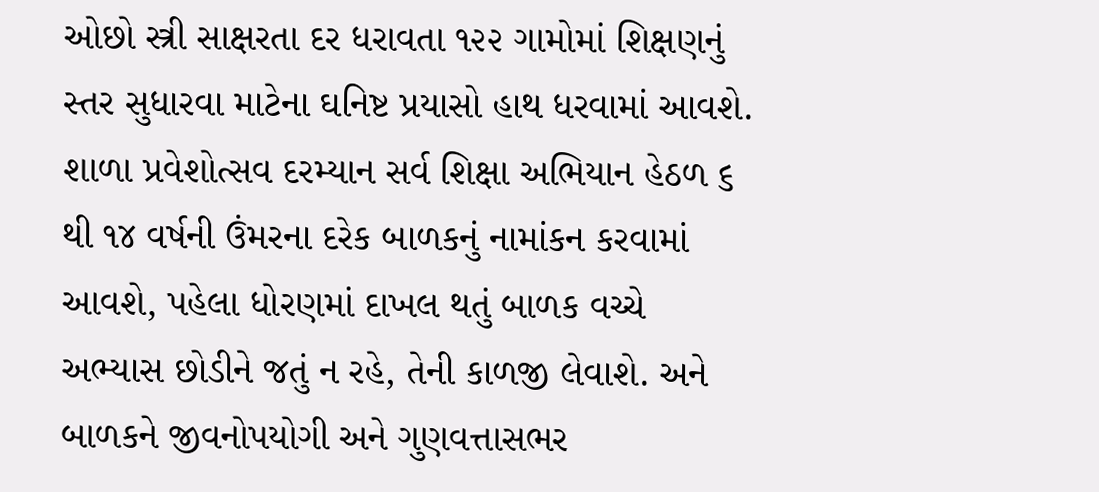ઓછો સ્ત્રી સાક્ષરતા દર ધરાવતા ૧૨૨ ગામોમાં શિક્ષણનું સ્તર સુધારવા માટેના ઘનિષ્ટ પ્રયાસો હાથ ધરવામાં આવશે.
શાળા પ્રવેશોત્સવ દરમ્યાન સર્વ શિક્ષા અભિયાન હેઠળ ૬ થી ૧૪ વર્ષની ઉંમરના દરેક બાળકનું નામાંકન કરવામાં આવશે, પહેલા ધોરણમાં દાખલ થતું બાળક વચ્ચે અભ્યાસ છોડીને જતું ન રહે, તેની કાળજી લેવાશે. અને બાળકને જીવનોપયોગી અને ગુણવત્તાસભર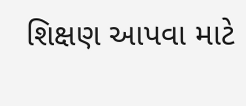શિક્ષણ આપવા માટે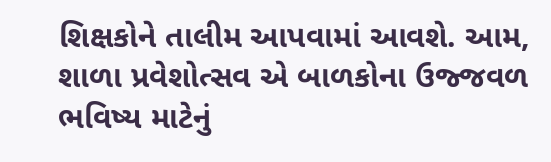શિક્ષકોને તાલીમ આપવામાં આવશે. આમ, શાળા પ્રવેશોત્સવ એ બાળકોના ઉજ્જવળ ભવિષ્ય માટેનું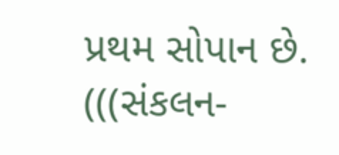પ્રથમ સોપાન છે.
(((સંકલન-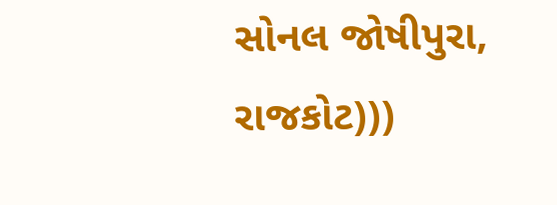સોનલ જોષીપુરા, રાજકોટ)))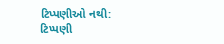ટિપ્પણીઓ નથી:
ટિપ્પણી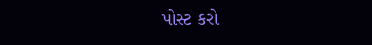પોસ્ટ કરો